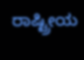ರಾಷ್ಟ್ರೀಯ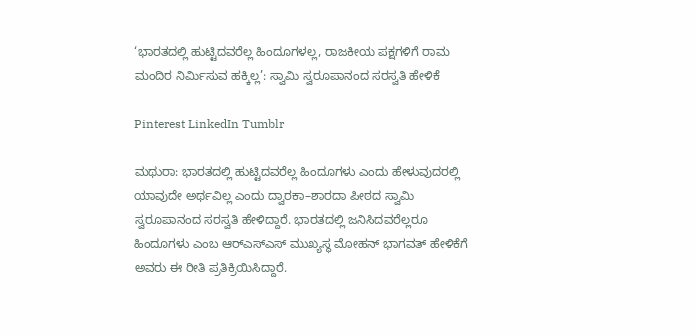‘ಭಾರತದಲ್ಲಿ ಹುಟ್ಟಿದವರೆಲ್ಲ ಹಿಂದೂಗಳಲ್ಲ, ರಾಜಕೀಯ ಪಕ್ಷಗಳಿಗೆ ರಾಮ ಮಂದಿರ ನಿರ್ಮಿಸುವ ಹಕ್ಕಿಲ್ಲ’: ಸ್ವಾಮಿ ಸ್ವರೂಪಾನಂದ ಸರಸ್ವತಿ ಹೇಳಿಕೆ

Pinterest LinkedIn Tumblr

ಮಥುರಾ: ಭಾರತದಲ್ಲಿ ಹುಟ್ಟಿದವರೆಲ್ಲ ಹಿಂದೂಗಳು ಎಂದು ಹೇಳುವುದರಲ್ಲಿ ಯಾವುದೇ ಅರ್ಥವಿಲ್ಲ ಎಂದು ದ್ವಾರಕಾ–ಶಾರದಾ ಪೀಠದ ಸ್ವಾಮಿ ಸ್ವರೂಪಾನಂದ ಸರಸ್ವತಿ ಹೇಳಿದ್ದಾರೆ. ಭಾರತದಲ್ಲಿ ಜನಿಸಿದವರೆಲ್ಲರೂ ಹಿಂದೂಗಳು ಎಂಬ ಆರ್‌ಎಸ್‌ಎಸ್ ಮುಖ್ಯಸ್ಥ ಮೋಹನ್ ಭಾಗವತ್ ಹೇಳಿಕೆಗೆ ಅವರು ಈ ರೀತಿ ಪ್ರತಿಕ್ರಿಯಿಸಿದ್ದಾರೆ.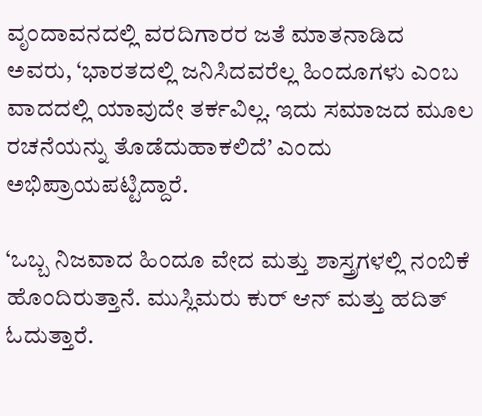ವೃಂದಾವನದಲ್ಲಿ ವರದಿಗಾರರ ಜತೆ ಮಾತನಾಡಿದ ಅವರು, ‘ಭಾರತದಲ್ಲಿ ಜನಿಸಿದವರೆಲ್ಲ ಹಿಂದೂಗಳು ಎಂಬ ವಾದದಲ್ಲಿ ಯಾವುದೇ ತರ್ಕವಿಲ್ಲ. ಇದು ಸಮಾಜದ ಮೂಲ ರಚನೆಯನ್ನು ತೊಡೆದುಹಾಕಲಿದೆ’ ಎಂದು ಅಭಿಪ್ರಾಯಪಟ್ಟಿದ್ದಾರೆ.

‘ಒಬ್ಬ ನಿಜವಾದ ಹಿಂದೂ ವೇದ ಮತ್ತು ಶಾಸ್ತ್ರಗಳಲ್ಲಿ ನಂಬಿಕೆ ಹೊಂದಿರುತ್ತಾನೆ. ಮುಸ್ಲಿಮರು ಕುರ್ ಆನ್ ಮತ್ತು ಹದಿತ್ ಓದುತ್ತಾರೆ.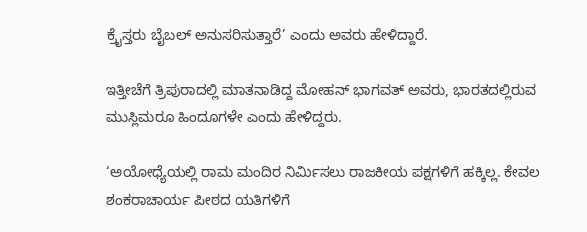ಕ್ರೈಸ್ತರು ಬೈಬಲ್ ಅನುಸರಿಸುತ್ತಾರೆ’ ಎಂದು ಅವರು ಹೇಳಿದ್ದಾರೆ.

ಇತ್ತೀಚೆಗೆ ತ್ರಿಪುರಾದಲ್ಲಿ ಮಾತನಾಡಿದ್ದ ಮೋಹನ್ ಭಾಗವತ್ ಅವರು, ಭಾರತದಲ್ಲಿರುವ ಮುಸ್ಲಿಮರೂ ಹಿಂದೂಗಳೇ ಎಂದು ಹೇಳಿದ್ದರು.

‘ಅಯೋಧ್ಯೆಯಲ್ಲಿ ರಾಮ ಮಂದಿರ ನಿರ್ಮಿಸಲು ರಾಜಕೀಯ ಪಕ್ಷಗಳಿಗೆ ಹಕ್ಕಿಲ್ಲ. ಕೇವಲ ಶಂಕರಾಚಾರ್ಯ ಪೀಠದ ಯತಿಗಳಿಗೆ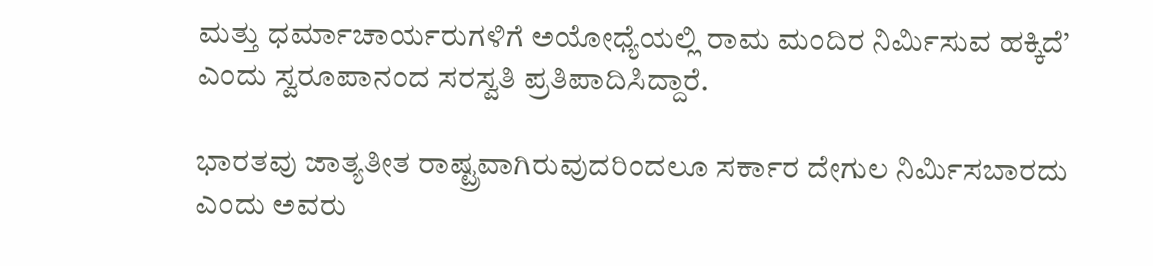ಮತ್ತು ಧರ್ಮಾಚಾರ್ಯರುಗಳಿಗೆ ಅಯೋಧ್ಯೆಯಲ್ಲಿ ರಾಮ ಮಂದಿರ ನಿರ್ಮಿಸುವ ಹಕ್ಕಿದೆ’ ಎಂದು ಸ್ವರೂಪಾನಂದ ಸರಸ್ವತಿ ಪ್ರತಿಪಾದಿಸಿದ್ದಾರೆ.

ಭಾರತವು ಜಾತ್ಯತೀತ ರಾಷ್ಟ್ರವಾಗಿರುವುದರಿಂದಲೂ ಸರ್ಕಾರ ದೇಗುಲ ನಿರ್ಮಿಸಬಾರದು ಎಂದು ಅವರು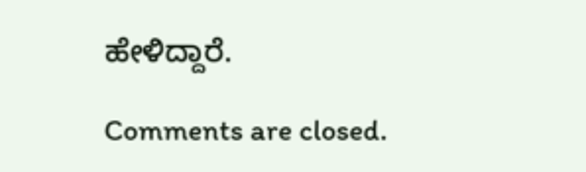ಹೇಳಿದ್ದಾರೆ.

Comments are closed.